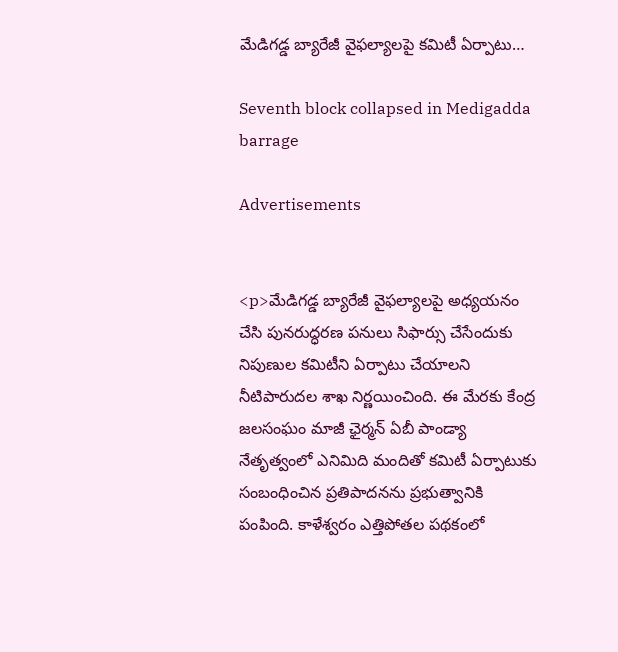మేడిగడ్డ బ్యారేజీ వైఫల్యాలపై కమిటీ ఏర్పాటు…

Seventh block collapsed in Medigadda barrage

Advertisements


<p>మేడిగడ్డ బ్యారేజీ వైఫల్యాలపై అధ్యయనం చేసి పునరుద్ధరణ పనులు సిఫార్సు చేసేందుకు నిపుణుల కమిటీని ఏర్పాటు చేయాలని నీటిపారుదల శాఖ నిర్ణయించింది. ఈ మేరకు కేంద్ర జలసంఘం మాజీ ఛైర్మన్‌ ఏబీ పాండ్యా నేతృత్వంలో ఎనిమిది మందితో కమిటీ ఏర్పాటుకు సంబంధించిన ప్రతిపాదనను ప్రభుత్వానికి పంపింది. కాళేశ్వరం ఎత్తిపోతల పథకంలో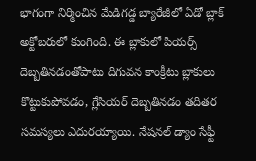భాగంగా నిర్మించిన మేడిగడ్డ బ్యారేజీలో ఏడో బ్లాక్‌ అక్టోబరులో కుంగింది. ఈ బ్లాకులో పియర్స్‌ దెబ్బతినడంతోపాటు దిగువన కాంక్రీటు బ్లాకులు కొట్టుకుపోవడం, గ్లేసియర్‌ దెబ్బతినడం తదితర సమస్యలు ఎదురయ్యాయి. నేషనల్‌ డ్యాం సేఫ్టీ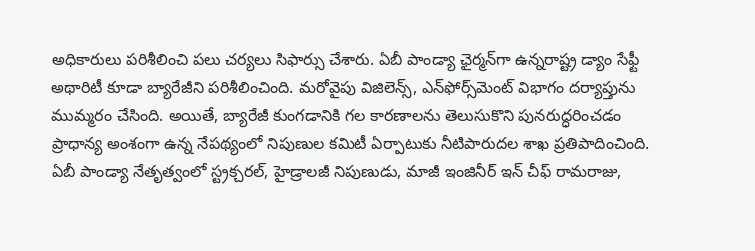అధికారులు పరిశీలించి పలు చర్యలు సిఫార్సు చేశారు. ఏబీ పాండ్యా ఛైర్మన్‌గా ఉన్నరాష్ట్ర డ్యాం సేఫ్టీ అథారిటీ కూడా బ్యారేజీని పరిశీలించింది. మరోవైపు విజిలెన్స్‌, ఎన్‌ఫోర్స్‌మెంట్‌ విభాగం దర్యాప్తును ముమ్మరం చేసింది. అయితే, బ్యారేజీ కుంగడానికి గల కారణాలను తెలుసుకొని పునరుద్ధరించడం ప్రాధాన్య అంశంగా ఉన్న నేపథ్యంలో నిపుణుల కమిటీ ఏర్పాటుకు నీటిపారుదల శాఖ ప్రతిపాదించింది. ఏబీ పాండ్యా నేతృత్వంలో స్ట్రక్చరల్‌, హైడ్రాలజీ నిపుణుడు, మాజీ ఇంజినీర్‌ ఇన్‌ చీఫ్‌ రామరాజు,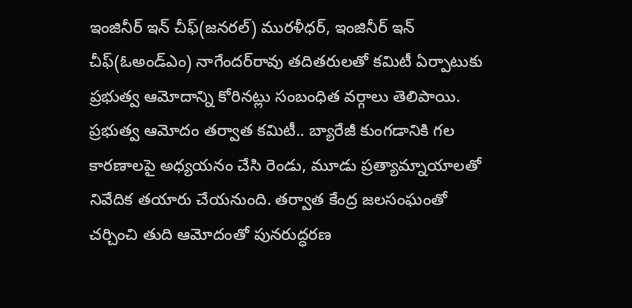ఇంజినీర్‌ ఇన్‌ చీఫ్‌(జనరల్‌) మురళీధర్‌, ఇంజినీర్‌ ఇన్‌ చీఫ్‌(ఓఅండ్‌ఎం) నాగేందర్‌రావు తదితరులతో కమిటీ ఏర్పాటుకు ప్రభుత్వ ఆమోదాన్ని కోరినట్లు సంబంధిత వర్గాలు తెలిపాయి. ప్రభుత్వ ఆమోదం తర్వాత కమిటీ.. బ్యారేజీ కుంగడానికి గల కారణాలపై అధ్యయనం చేసి రెండు, మూడు ప్రత్యామ్నాయాలతో నివేదిక తయారు చేయనుంది. తర్వాత కేంద్ర జలసంఘంతో చర్చించి తుది ఆమోదంతో పునరుద్ధరణ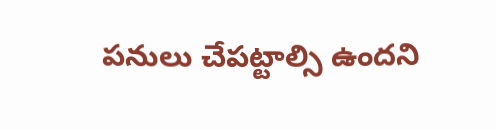పనులు చేపట్టాల్సి ఉందని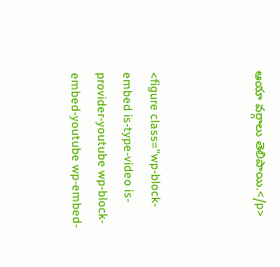ఆయా వర్గాలు తెలిపాయి.</p>



<figure class="wp-block-embed is-type-video is-provider-youtube wp-block-embed-youtube wp-embed-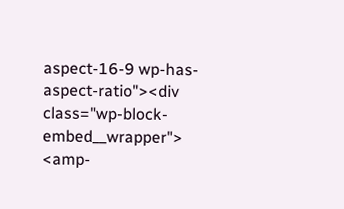aspect-16-9 wp-has-aspect-ratio"><div class="wp-block-embed__wrapper">
<amp-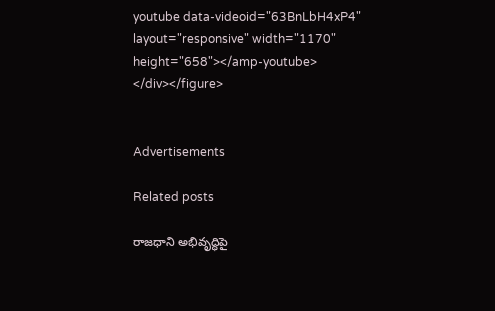youtube data-videoid="63BnLbH4xP4" layout="responsive" width="1170" height="658"></amp-youtube>
</div></figure>


Advertisements

Related posts

రాజధాని అభివృద్ధిపై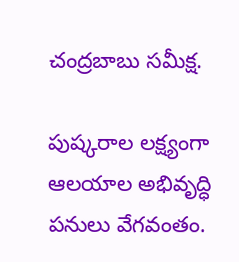చంద్రబాబు సమీక్ష.

పుష్కరాల లక్ష్యంగా ఆలయాల అభివృద్ధి పనులు వేగవంతం.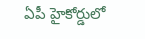ఏపీ హైకోర్డులో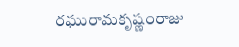రఘురామకృష్ణంరాజు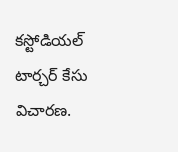కస్టోడియల్ టార్చర్ కేసు విచారణ.